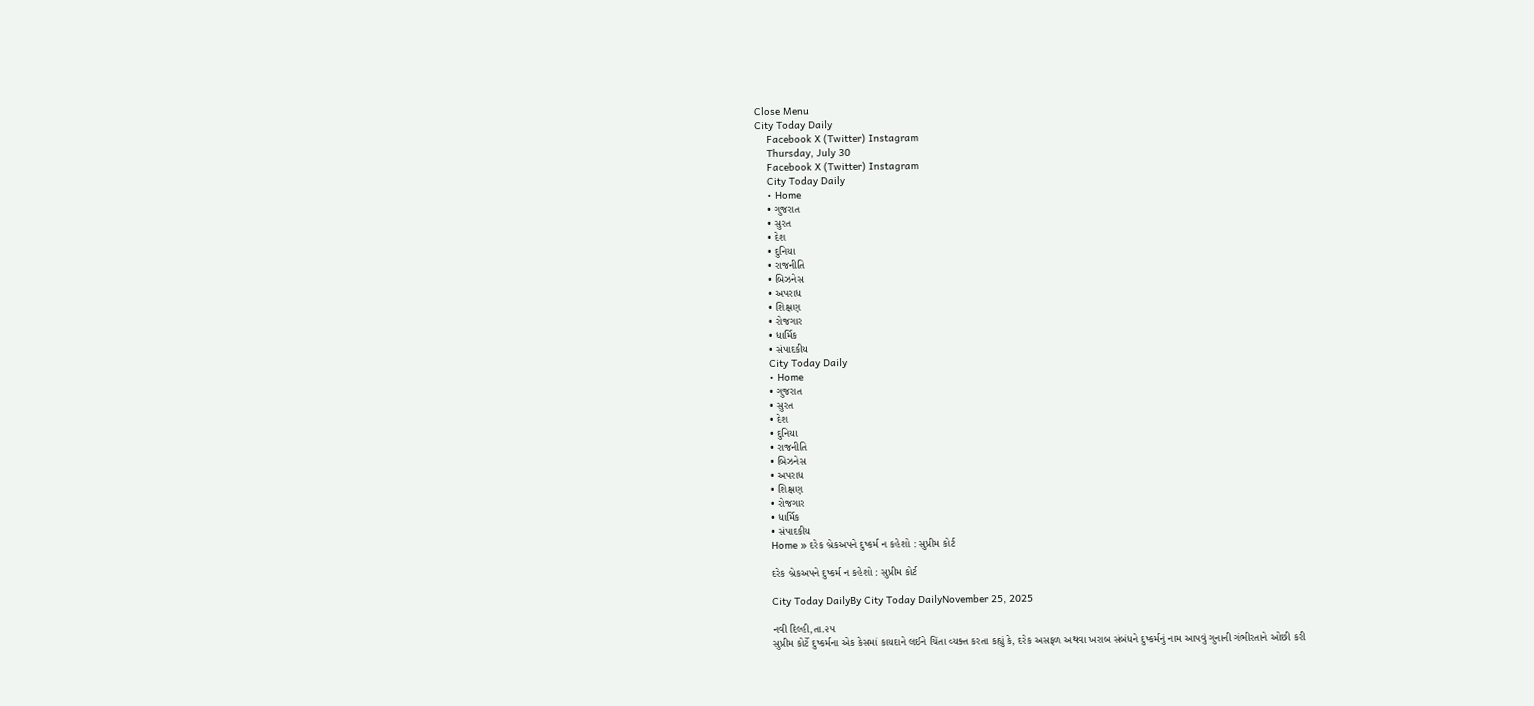Close Menu
City Today Daily
    Facebook X (Twitter) Instagram
    Thursday, July 30
    Facebook X (Twitter) Instagram
    City Today Daily
    • Home
    • ગુજરાત
    • સુરત
    • દેશ
    • દુનિયા
    • રાજનીતિ
    • બિઝનેસ
    • અપરાધ
    • શિક્ષણ
    • રોજગાર
    • ધાર્મિક
    • સંપાદકીય
    City Today Daily
    • Home
    • ગુજરાત
    • સુરત
    • દેશ
    • દુનિયા
    • રાજનીતિ
    • બિઝનેસ
    • અપરાધ
    • શિક્ષણ
    • રોજગાર
    • ધાર્મિક
    • સંપાદકીય
    Home » દરેક બ્રેકઅપને દુષ્કર્મ ન કહેશો : સુપ્રીમ કોર્ટ

    દરેક બ્રેકઅપને દુષ્કર્મ ન કહેશો : સુપ્રીમ કોર્ટ

    City Today DailyBy City Today DailyNovember 25, 2025

    નવી દિલ્હી,તા.૨૫
    સુપ્રીમ કોર્ટે દુષ્કર્મના એક કેસમાં કાયદાને લઈને ચિંતા વ્યક્ત કરતા કહ્યું કે, દરેક અસફળ અથવા ખરાબ સંબંધને દુષ્કર્મનું નામ આપવું ગુનાની ગંભીરતાને ઓછી કરી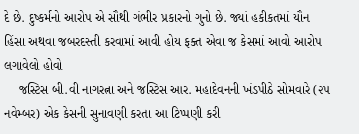દે છે. દુષ્કર્મનો આરોપ એ સૌથી ગંભીર પ્રકારનો ગુનો છે. જ્યાં હકીકતમાં યૌન હિંસા અથવા જબરદસ્તી કરવામાં આવી હોય ફક્ત એવા જ કેસમાં આવો આરોપ લગાવેલો હોવો
    જસ્ટિસ બી.વી નાગરત્ના અને જસ્ટિસ આર. મહાદેવનની ખંડપીઠે સોમવારે (૨૫ નવેમ્બર) એક કેસની સુનાવણી કરતા આ ટિપ્પણી કરી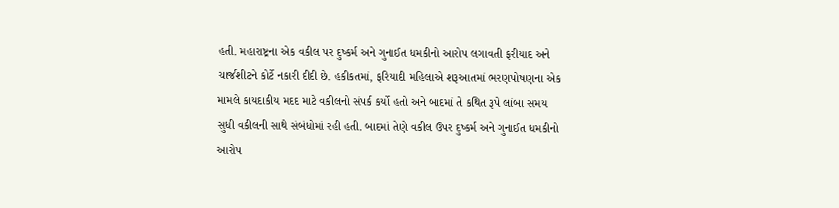હતી. મહારાષ્ટ્રના એક વકીલ પર દુષ્કર્મ અને ગુનાઈત ધમકીનો આરોપ લગાવતી ફરીયાદ અને ચાર્જશીટને કોર્ટે નકારી દીદી છે. હકીકતમાં, ફરિયાદી મહિલાએ શરૂઆતમાં ભરણપોષણના એક મામલે કાયદાકીય મદદ માટે વકીલનો સંપર્ક કર્યો હતો અને બાદમાં તે કથિત રૂપે લાંબા સમય સુધી વકીલની સાથે સંબંધોમાં રહી હતી. બાદમાં તેણે વકીલ ઉપર દુષ્કર્મ અને ગુનાઈત ધમકીનો આરોપ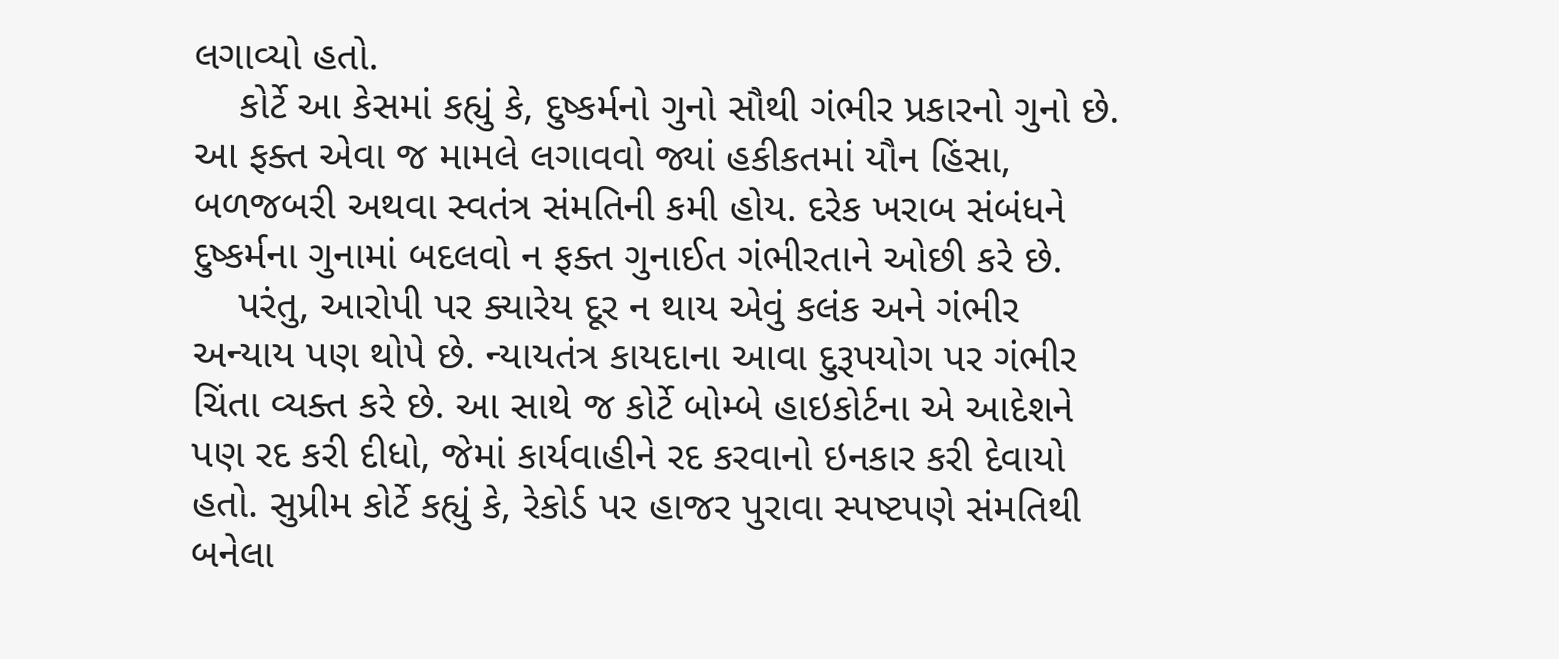લગાવ્યો હતો.
    કોર્ટે આ કેસમાં કહ્યું કે, દુષ્કર્મનો ગુનો સૌથી ગંભીર પ્રકારનો ગુનો છે. આ ફક્ત એવા જ મામલે લગાવવો જ્યાં હકીકતમાં યૌન હિંસા, બળજબરી અથવા સ્વતંત્ર સંમતિની કમી હોય. દરેક ખરાબ સંબંધને દુષ્કર્મના ગુનામાં બદલવો ન ફક્ત ગુનાઈત ગંભીરતાને ઓછી કરે છે.
    પરંતુ, આરોપી પર ક્યારેય દૂર ન થાય એવું કલંક અને ગંભીર અન્યાય પણ થોપે છે. ન્યાયતંત્ર કાયદાના આવા દુરૂપયોગ પર ગંભીર ચિંતા વ્યક્ત કરે છે. આ સાથે જ કોર્ટે બોમ્બે હાઇકોર્ટના એ આદેશને પણ રદ કરી દીધો, જેમાં કાર્યવાહીને રદ કરવાનો ઇનકાર કરી દેવાયો હતો. સુપ્રીમ કોર્ટે કહ્યું કે, રેકોર્ડ પર હાજર પુરાવા સ્પષ્ટપણે સંમતિથી બનેલા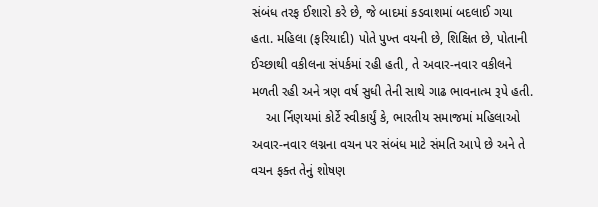સંબંધ તરફ ઈશારો કરે છે, જે બાદમાં કડવાશમાં બદલાઈ ગયા હતા. મહિલા (ફરિયાદી) પોતે પુખ્ત વયની છે, શિક્ષિત છે, પોતાની ઈચ્છાથી વકીલના સંપર્કમાં રહી હતી, તે અવાર-નવાર વકીલને મળતી રહી અને ત્રણ વર્ષ સુધી તેની સાથે ગાઢ ભાવનાત્મ રૂપે હતી.
    આ ર્નિણયમાં કોર્ટે સ્વીકાર્યું કે, ભારતીય સમાજમાં મહિલાઓ અવાર-નવાર લગ્નના વચન પર સંબંધ માટે સંમતિ આપે છે અને તે વચન ફક્ત તેનું શોષણ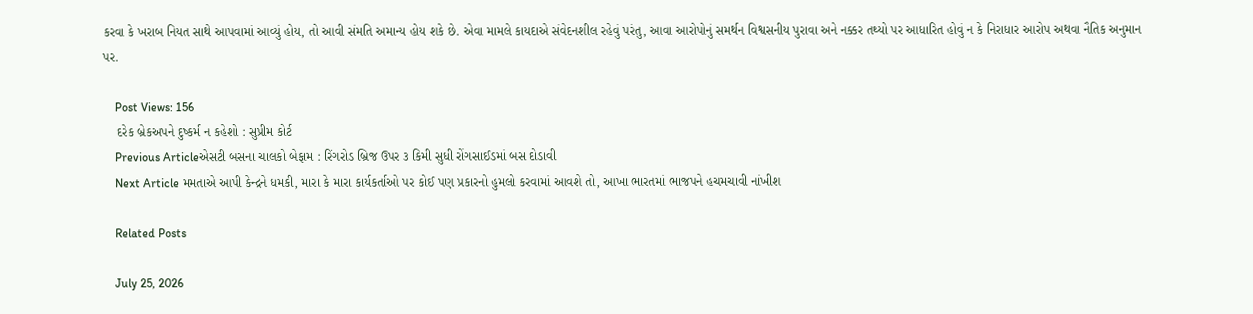કરવા કે ખરાબ નિયત સાથે આપવામાં આવ્યું હોય, તો આવી સંમતિ અમાન્ય હોય શકે છે. એવા મામલે કાયદાએ સંવેદનશીલ રહેવું પરંતુ, આવા આરોપોનું સમર્થન વિશ્વસનીય પુરાવા અને નક્કર તથ્યો પર આધારિત હોવું ન કે નિરાધાર આરોપ અથવા નૈતિક અનુમાન પર.

    Post Views: 156
    દરેક બ્રેકઅપને દુષ્કર્મ ન કહેશો : સુપ્રીમ કોર્ટ
    Previous Articleએસટી બસના ચાલકો બેફામ : રિંગરોડ બ્રિજ ઉપર ૩ કિમી સુધી રોંગસાઈડમાં બસ દોડાવી
    Next Article મમતાએ આપી કેન્દ્રને ધમકી, મારા કે મારા કાર્યકર્તાઓ પર કોઈ પણ પ્રકારનો હુમલો કરવામાં આવશે તો, આખા ભારતમાં ભાજપને હચમચાવી નાંખીશ

    Related Posts

    July 25, 2026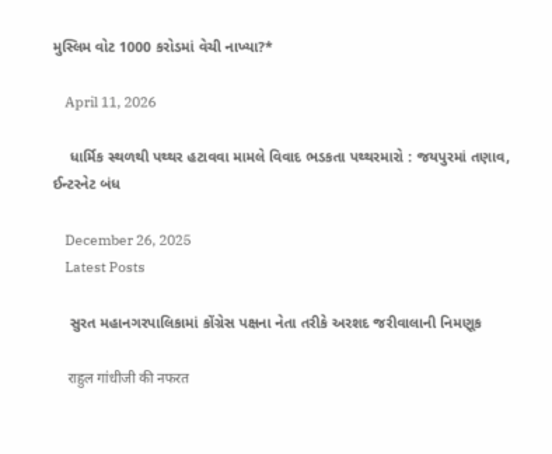મુસ્લિમ વોટ 1000 કરોડમાં વેચી નાખ્યા?*

    April 11, 2026

    ધાર્મિક સ્થળથી પથ્થર હટાવવા મામલે વિવાદ ભડકતા પથ્થરમારો : જયપુરમાં તણાવ, ઈન્ટરનેટ બંધ

    December 26, 2025
    Latest Posts

    સુરત મહાનગરપાલિકામાં કોંગ્રેસ પક્ષના નેતા તરીકે અરશદ જરીવાલાની નિમણૂક

    राहुल गांधीजी की नफरत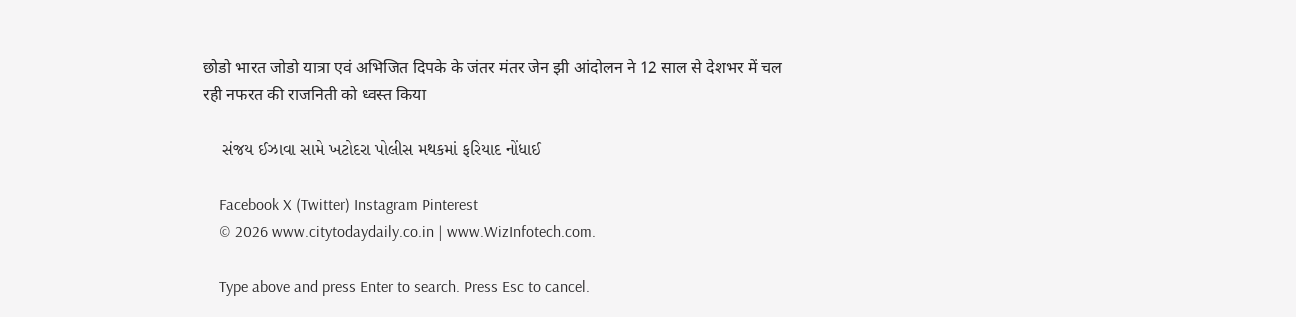छोडो भारत जोडो यात्रा एवं अभिजित दिपके के जंतर मंतर जेन झी आंदोलन ने 12 साल से देशभर में चल रही नफरत की राजनिती को ध्वस्त किया

    સંજય ઈઝાવા સામે ખટોદરા પોલીસ મથકમાં ફરિયાદ નોંધાઈ

    Facebook X (Twitter) Instagram Pinterest
    © 2026 www.citytodaydaily.co.in | www.WizInfotech.com.

    Type above and press Enter to search. Press Esc to cancel.